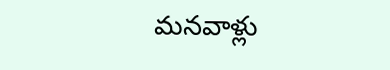మనవాళ్లు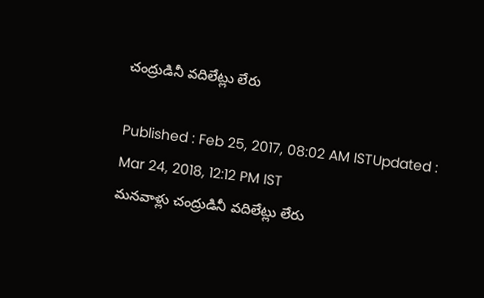చంద్రుడినీ వదిలేట్లు లేరు

Published : Feb 25, 2017, 08:02 AM ISTUpdated : Mar 24, 2018, 12:12 PM IST
మనవాళ్లు చంద్రుడినీ వదిలేట్లు లేరు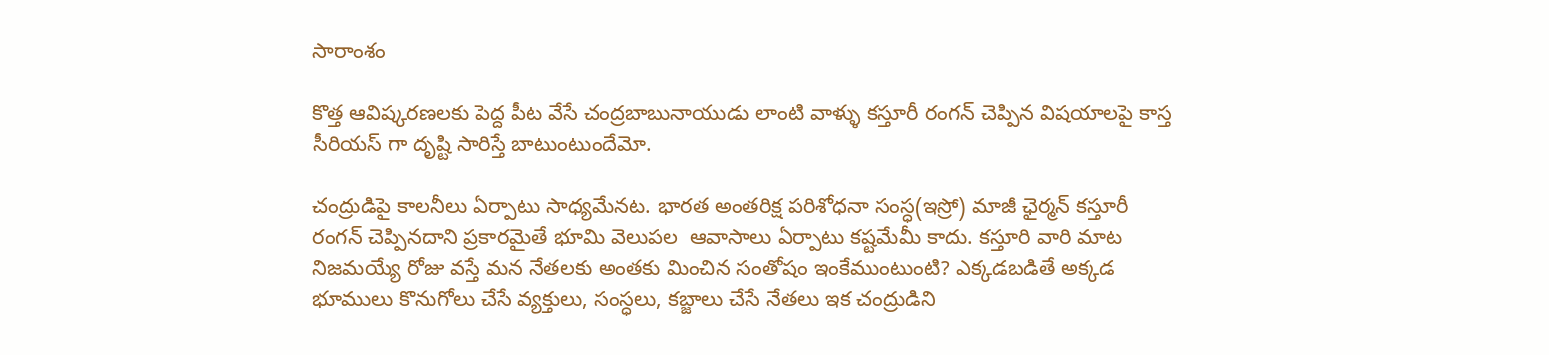సారాంశం

కొత్త ఆవిష్కరణలకు పెద్ద పీట వేసే చంద్రబాబునాయుడు లాంటి వాళ్ళు కస్తూరీ రంగన్ చెప్పిన విషయాలపై కాస్త సీరియస్ గా దృష్టి సారిస్తే బాటుంటుందేమో.

చంద్రుడిపై కాలనీలు ఏర్పాటు సాధ్యమేనట. భారత అంతరిక్ష పరిశోధనా సంస్ధ(ఇస్రో) మాజీ ఛైర్మన్ కస్తూరీ రంగన్ చెప్పినదాని ప్రకారమైతే భూమి వెలుపల  ఆవాసాలు ఏర్పాటు కష్టమేమీ కాదు. కస్తూరి వారి మాట నిజమయ్యే రోజు వస్తే మన నేతలకు అంతకు మించిన సంతోషం ఇంకేముంటుంటి? ఎక్కడబడితే అక్కడ భూములు కొనుగోలు చేసే వ్యక్తులు, సంస్ధలు, కబ్జాలు చేసే నేతలు ఇక చంద్రుడిని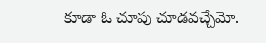కూడా ఓ చూపు చూడవచ్చేమో.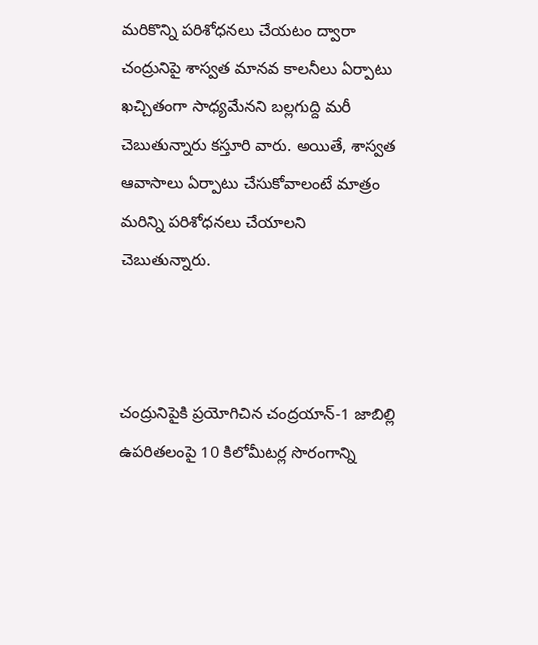మరికొన్ని పరిశోధనలు చేయటం ద్వారా చంద్రునిపై శాస్వత మానవ కాలనీలు ఏర్పాటు ఖచ్చితంగా సాధ్యమేనని బల్లగుద్ది మరీ చెబుతున్నారు కస్తూరి వారు. అయితే, శాస్వత ఆవాసాలు ఏర్పాటు చేసుకోవాలంటే మాత్రం మరిన్ని పరిశోధనలు చేయాలని చెబుతున్నారు.



చంద్రునిపైకి ప్రయోగిచిన చంద్రయాన్-1 జాబిల్లి ఉపరితలంపై 10 కిలోమీటర్ల సొరంగాన్ని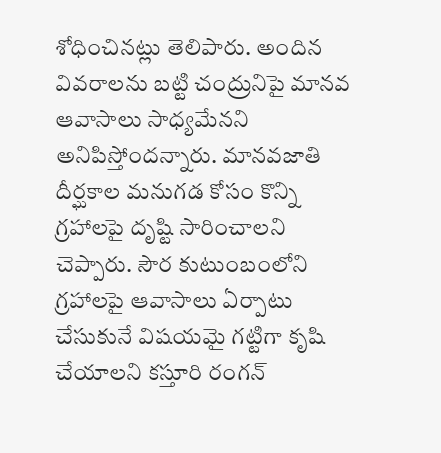శోధించినట్లు తెలిపారు. అందిన వివరాలను బట్టి చంద్రునిపై మానవ ఆవాసాలు సాధ్యమేనని అనిపిస్తోందన్నారు. మానవజాతి దీర్ఘకాల మనుగడ కోసం కొన్ని గ్రహాలపై దృష్టి సారించాలని చెప్పారు. సౌర కుటుంబంలోని గ్రహాలపై ఆవాసాలు ఏర్పాటు చేసుకునే విషయమై గట్టిగా కృషి చేయాలని కస్తూరి రంగన్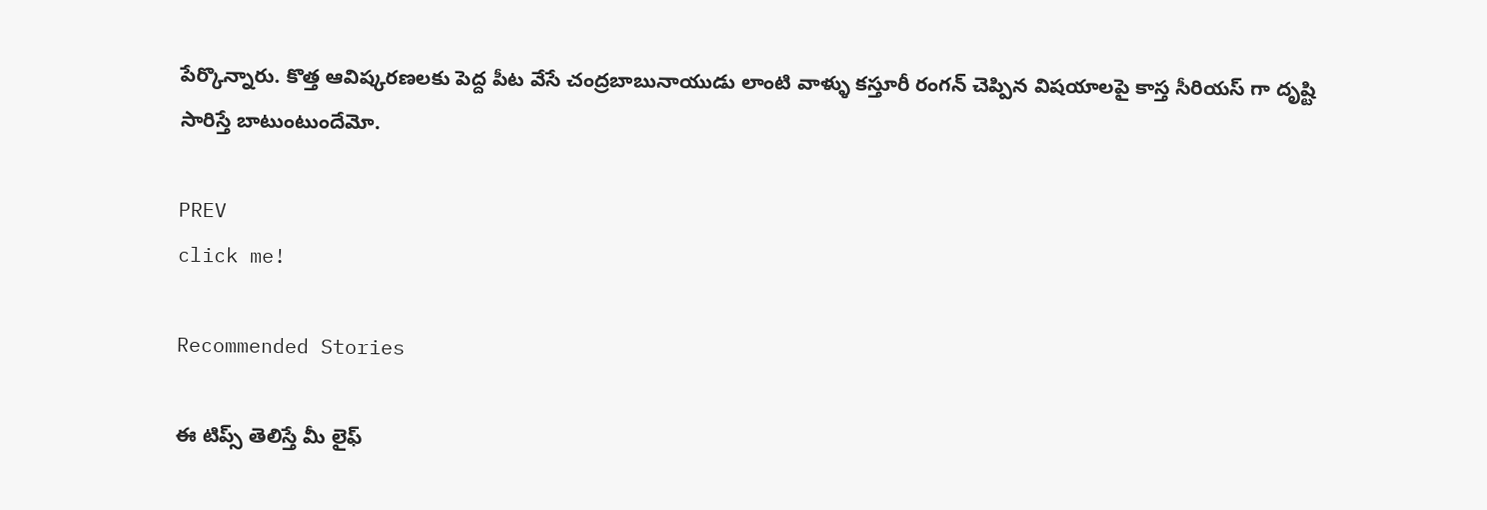పేర్కొన్నారు. కొత్త ఆవిష్కరణలకు పెద్ద పీట వేసే చంద్రబాబునాయుడు లాంటి వాళ్ళు కస్తూరీ రంగన్ చెప్పిన విషయాలపై కాస్త సీరియస్ గా దృష్టి సారిస్తే బాటుంటుందేమో.

PREV
click me!

Recommended Stories

ఈ టిప్స్ తెలిస్తే మీ లైఫ్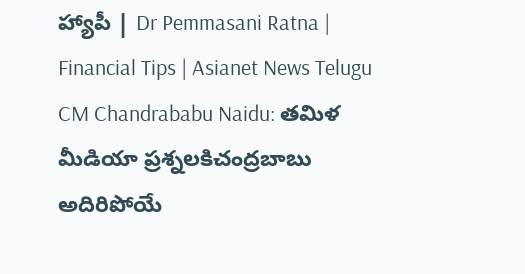హ్యాపీ | Dr Pemmasani Ratna | Financial Tips | Asianet News Telugu
CM Chandrababu Naidu: తమిళ మీడియా ప్రశ్నలకిచంద్రబాబు అదిరిపోయే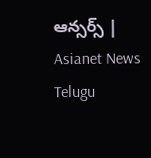ఆన్సర్స్ | Asianet News Telugu